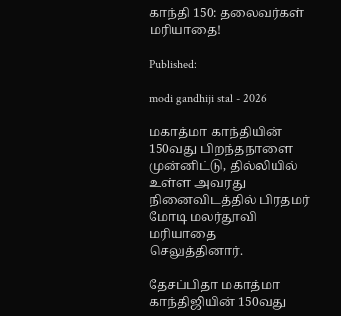காந்தி 150: தலைவர்கள் மரியாதை!

Published:

modi gandhiji stal - 2026

மகாத்மா காந்தியின் 150வது பிறந்தநாளை முன்னிட்டு, தில்லியில் உள்ள அவரது நினைவிடத்தில் பிரதமர் மோடி மலர்தூவி மரியாதை செலுத்தினார்.

தேசப்பிதா மகாத்மா காந்திஜியின் 150வது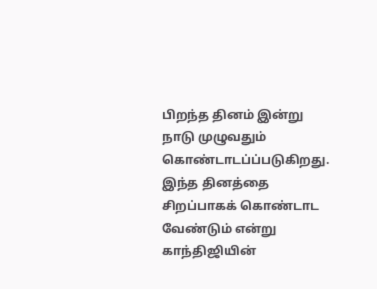பிறந்த தினம் இன்று நாடு முழுவதும் கொண்டாடப்ப்படுகிறது. இந்த தினத்தை சிறப்பாகக் கொண்டாட வேண்டும் என்று காந்திஜியின்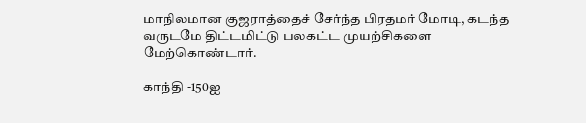மாநிலமான குஜராத்தைச் சேர்ந்த பிரதமர் மோடி, கடந்த வருடமே திட்டமிட்டு பலகட்ட முயற்சிகளை மேற்கொண்டார்.

காந்தி -150ஐ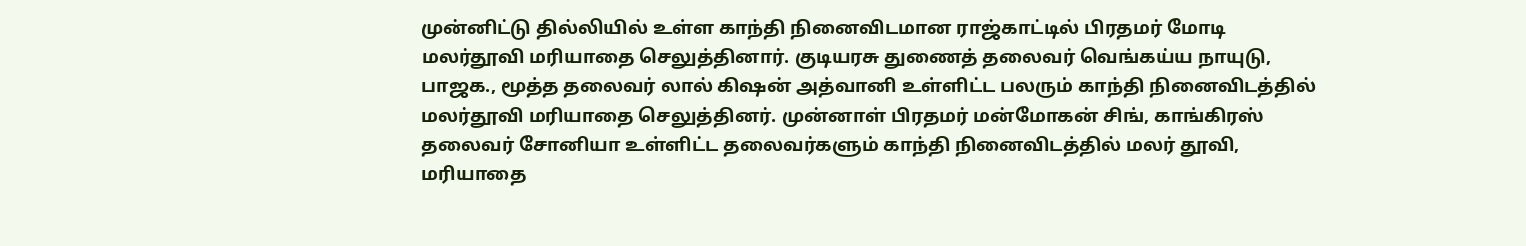முன்னிட்டு தில்லியில் உள்ள காந்தி நினைவிடமான ராஜ்காட்டில் பிரதமர் மோடி மலர்தூவி மரியாதை செலுத்தினார். குடியரசு துணைத் தலைவர் வெங்கய்ய நாயுடு, பாஜக., மூத்த தலைவர் லால் கிஷன் அத்வானி உள்ளிட்ட பலரும் காந்தி நினைவிடத்தில் மலர்தூவி மரியாதை செலுத்தினர். முன்னாள் பிரதமர் மன்மோகன் சிங், காங்கிரஸ் தலைவர் சோனியா உள்ளிட்ட தலைவர்களும் காந்தி நினைவிடத்தில் மலர் தூவி, மரியாதை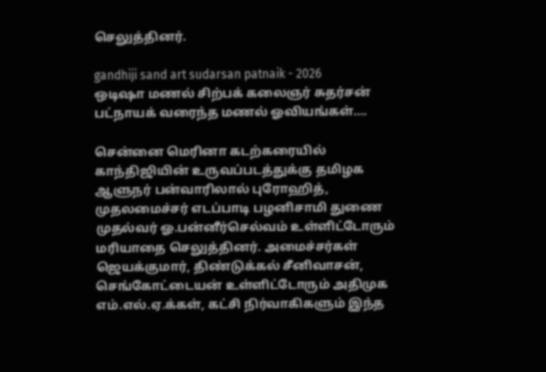செலுத்தினர்.

gandhiji sand art sudarsan patnaik - 2026
ஒடிஷா மணல் சிற்பக் கலைஞர் சுதர்சன் பட்நாயக் வரைந்த மணல் ஓவியங்கள்….

சென்னை மெரினா கடற்கரையில் காந்திஜியின் உருவப்படத்துக்கு தமிழக ஆளுநர் பன்வாரிலால் புரோஹித், முதலமைச்சர் எடப்பாடி பழனிசாமி துணை முதல்வர் ஓ.பன்னீர்செல்வம் உள்ளிட்டோரும் மரியாதை செலுத்தினர். அமைச்சர்கள் ஜெயக்குமார், திண்டுக்கல் சீனிவாசன், செங்கோட்டையன் உள்ளிட்டோரும் அதிமுக எம்.எல்.ஏ.க்கள், கட்சி நிர்வாகிகளும் இந்த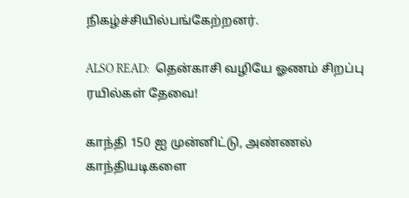நிகழ்ச்சியில்பங்கேற்றனர்.

ALSO READ:  தென்காசி வழியே ஓணம் சிறப்பு ரயில்கள் தேவை!

காந்தி 150 ஐ முன்னிட்டு, அண்ணல் காந்தியடிகளை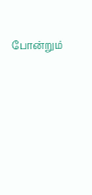போன்றும்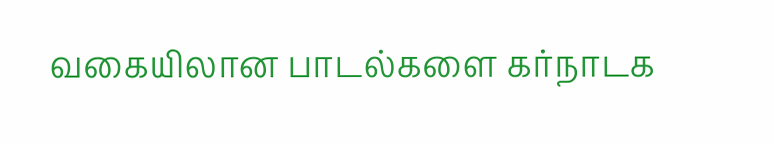வகையிலான பாடல்களை கர்நாடக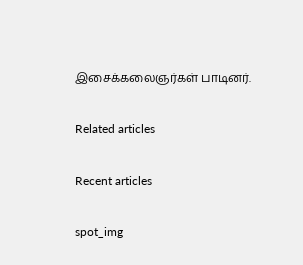இசைக்கலைஞர்கள் பாடினர்.

Related articles

Recent articles

spot_img